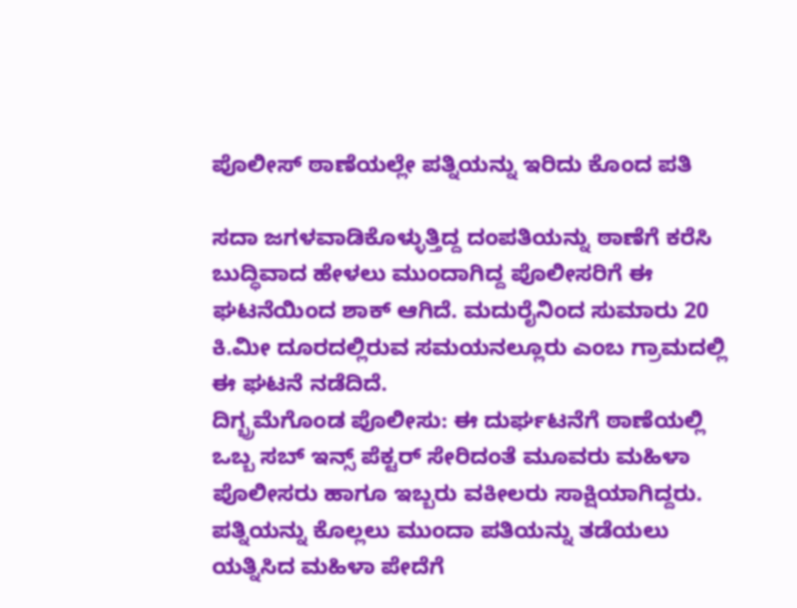ಪೊಲೀಸ್ ಠಾಣೆಯಲ್ಲೇ ಪತ್ನಿಯನ್ನು ಇರಿದು ಕೊಂದ ಪತಿ

ಸದಾ ಜಗಳವಾಡಿಕೊಳ್ಳುತ್ತಿದ್ದ ದಂಪತಿಯನ್ನು ಠಾಣೆಗೆ ಕರೆಸಿ ಬುದ್ಧಿವಾದ ಹೇಳಲು ಮುಂದಾಗಿದ್ದ ಪೊಲೀಸರಿಗೆ ಈ ಘಟನೆಯಿಂದ ಶಾಕ್ ಆಗಿದೆ. ಮದುರೈನಿಂದ ಸುಮಾರು 20 ಕಿ.ಮೀ ದೂರದಲ್ಲಿರುವ ಸಮಯನಲ್ಲೂರು ಎಂಬ ಗ್ರಾಮದಲ್ಲಿ ಈ ಘಟನೆ ನಡೆದಿದೆ.
ದಿಗ್ಭ್ರಮೆಗೊಂಡ ಪೊಲೀಸು: ಈ ದುರ್ಘಟನೆಗೆ ಠಾಣೆಯಲ್ಲಿ ಒಬ್ಬ ಸಬ್ ಇನ್ಸ್ ಪೆಕ್ಟರ್ ಸೇರಿದಂತೆ ಮೂವರು ಮಹಿಳಾ ಪೊಲೀಸರು ಹಾಗೂ ಇಬ್ಬರು ವಕೀಲರು ಸಾಕ್ಷಿಯಾಗಿದ್ದರು. ಪತ್ನಿಯನ್ನು ಕೊಲ್ಲಲು ಮುಂದಾ ಪತಿಯನ್ನು ತಡೆಯಲು ಯತ್ನಿಸಿದ ಮಹಿಳಾ ಪೇದೆಗೆ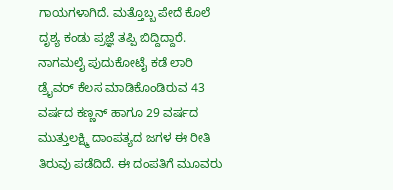ಗಾಯಗಳಾಗಿದೆ. ಮತ್ತೊಬ್ಬ ಪೇದೆ ಕೊಲೆ ದೃಶ್ಯ ಕಂಡು ಪ್ರಜ್ಞೆ ತಪ್ಪಿ ಬಿದ್ದಿದ್ದಾರೆ.
ನಾಗಮಲೈ ಪುದುಕೋಟೈ ಕಡೆ ಲಾರಿ ಡ್ರೈವರ್ ಕೆಲಸ ಮಾಡಿಕೊಂಡಿರುವ 43 ವರ್ಷದ ಕಣ್ಣನ್ ಹಾಗೂ 29 ವರ್ಷದ ಮುತ್ತುಲಕ್ಷ್ಮಿ ದಾಂಪತ್ಯದ ಜಗಳ ಈ ರೀತಿ ತಿರುವು ಪಡೆದಿದೆ. ಈ ದಂಪತಿಗೆ ಮೂವರು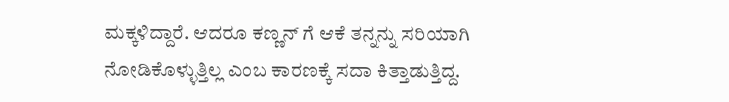ಮಕ್ಕಳಿದ್ದಾರೆ. ಆದರೂ ಕಣ್ಣನ್ ಗೆ ಆಕೆ ತನ್ನನ್ನು ಸರಿಯಾಗಿ ನೋಡಿಕೊಳ್ಳುತ್ತಿಲ್ಲ ಎಂಬ ಕಾರಣಕ್ಕೆ ಸದಾ ಕಿತ್ತಾಡುತ್ತಿದ್ದ.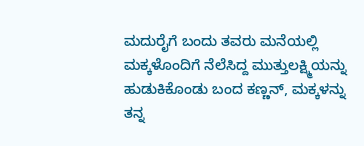ಮದುರೈಗೆ ಬಂದು ತವರು ಮನೆಯಲ್ಲಿ ಮಕ್ಕಳೊಂದಿಗೆ ನೆಲೆಸಿದ್ದ ಮುತ್ತುಲಕ್ಷ್ಮಿಯನ್ನು ಹುಡುಕಿಕೊಂಡು ಬಂದ ಕಣ್ಣನ್, ಮಕ್ಕಳನ್ನು ತನ್ನ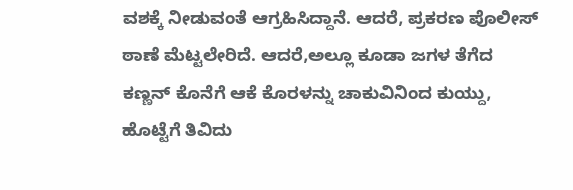ವಶಕ್ಕೆ ನೀಡುವಂತೆ ಆಗ್ರಹಿಸಿದ್ದಾನೆ. ಆದರೆ, ಪ್ರಕರಣ ಪೊಲೀಸ್ ಠಾಣೆ ಮೆಟ್ಟಲೇರಿದೆ. ಆದರೆ,ಅಲ್ಲೂ ಕೂಡಾ ಜಗಳ ತೆಗೆದ ಕಣ್ಣನ್ ಕೊನೆಗೆ ಆಕೆ ಕೊರಳನ್ನು ಚಾಕುವಿನಿಂದ ಕುಯ್ದು, ಹೊಟ್ಟೆಗೆ ತಿವಿದು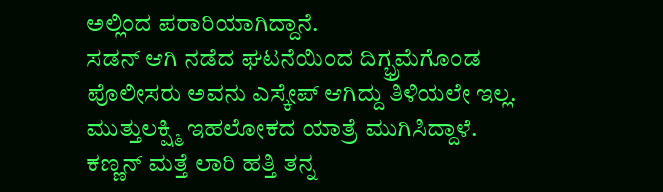ಅಲ್ಲಿಂದ ಪರಾರಿಯಾಗಿದ್ದಾನೆ.
ಸಡನ್ ಆಗಿ ನಡೆದ ಘಟನೆಯಿಂದ ದಿಗ್ಭ್ರಮೆಗೊಂಡ ಪೊಲೀಸರು ಅವನು ಎಸ್ಕೇಪ್ ಆಗಿದ್ದು ತಿಳಿಯಲೇ ಇಲ್ಲ. ಮುತ್ತುಲಕ್ಷ್ಮಿ ಇಹಲೋಕದ ಯಾತ್ರೆ ಮುಗಿಸಿದ್ದಾಳೆ. ಕಣ್ಣನ್ ಮತ್ತೆ ಲಾರಿ ಹತ್ತಿ ತನ್ನ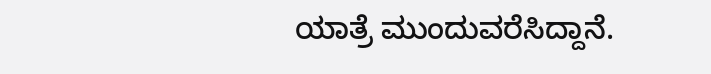ಯಾತ್ರೆ ಮುಂದುವರೆಸಿದ್ದಾನೆ.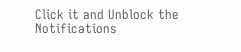Click it and Unblock the Notifications